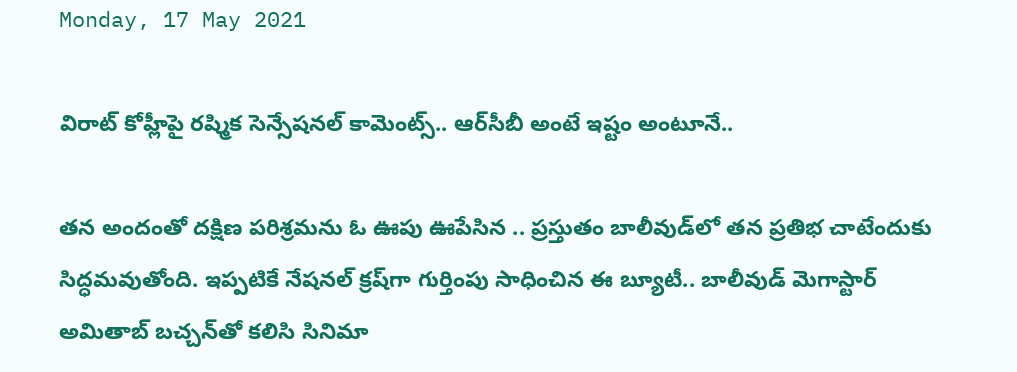Monday, 17 May 2021

విరాట్ కోహ్లీపై రష్మిక సెన్సేషనల్ కామెంట్స్.. ఆర్‌సీబీ అంటే ఇష్టం అంటూనే..

తన అందంతో దక్షిణ పరిశ్రమను ఓ ఊపు ఊపేసిన .. ప్రస్తుతం బాలీవుడ్‌లో తన ప్రతిభ చాటేందుకు సిద్ధమవుతోంది. ఇప్పటికే నేషనల్‌ క్రష్‌గా గుర్తింపు సాధించిన ఈ బ్యూటీ.. బాలీవుడ్ మెగాస్టార్‌ అమితాబ్ బచ్చన్‌తో కలిసి సినిమా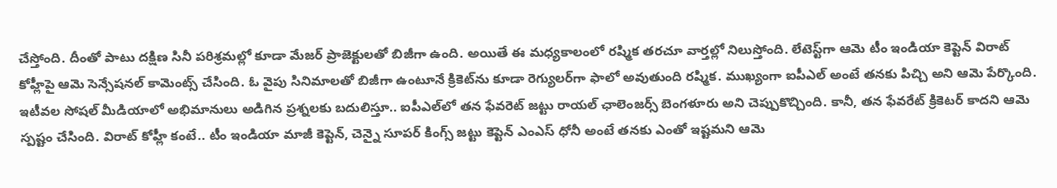చేస్తోంది. దీంతో పాటు దక్షిణ సినీ పరిశ్రమల్లో కూడా మేజర్ ప్రాజెక్టులతో బిజీగా ఉంది. అయితే ఈ మధ్యకాలంలో రష్మిక తరచూ వార్తల్లో నిలుస్తోంది. లేటెస్ట్‌గా ఆమె టీం ఇండియా కెప్టెన్ విరాట్ కోహ్లీపై ఆమె సెన్సేషనల్ కామెంట్స్ చేసింది. ఓ వైపు సినిమాలతో బిజీగా ఉంటూనే క్రికెట్‌ను కూడా రెగ్యులర్‌గా ఫాలో అవుతుంది రష్మిక. ముఖ్యంగా ఐపీఎల్‌ అంటే తనకు పిచ్చి అని ఆమె పేర్కొంది. ఇటీవల సోషల్‌ మీడియాలో అభిమానులు అడిగిన ప్రశ్నలకు బదులిస్తూ.. ఐపీఎల్‌లో తన ఫేవరెట్‌ జట్టు రాయల్‌ ఛాలెంజర్స్‌ బెంగళూరు అని చెప్పుకొచ్చింది. కానీ, తన ఫేవరేట్ క్రికెటర్ కాదని ఆమె స్పష్టం చేసింది. విరాట్ కోహ్లీ కంటే.. టీం ఇండియా మాజీ కెప్టెన్, చెన్నై సూపర్ కింగ్స్ జట్టు కెప్టెన్ ఎంఎస్ ధోనీ అంటే తనకు ఎంతో ఇష్టమని ఆమె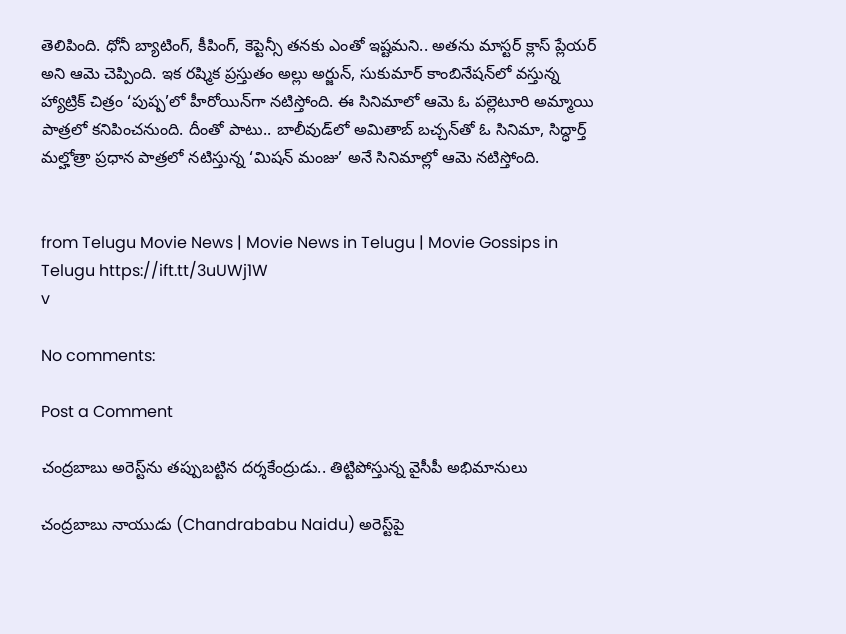తెలిపింది. ధోనీ బ్యాటింగ్, కీపింగ్, కెప్టెన్సీ తనకు ఎంతో ఇష్టమని.. అతను మాస్టర్ క్లాస్ ప్లేయర్ అని ఆమె చెప్పింది. ఇక రష్మిక ప్రస్తుతం అల్లు అర్జున్, సుకుమార్ కాంబినేషన్‌లో వస్తున్న హ్యాట్రిక్ చిత్రం ‘పుష్ప’లో హీరోయిన్‌గా నటిస్తోంది. ఈ సినిమాలో ఆమె ఓ పల్లెటూరి అమ్మాయి పాత్రలో కనిపించనుంది. దీంతో పాటు.. బాలీవుడ్‌లో అమితాబ్ బచ్చన్‌తో ఓ సినిమా, సిద్ధార్త్ మల్హోత్రా ప్రధాన పాత్రలో నటిస్తున్న ‘మిషన్ మంజు’ అనే సినిమాల్లో ఆమె నటిస్తోంది.


from Telugu Movie News | Movie News in Telugu | Movie Gossips in Telugu https://ift.tt/3uUWj1W
v

No comments:

Post a Comment

చంద్రబాబు అరెస్ట్‌ను తప్పుబట్టిన దర్శకేంద్రుడు.. తిట్టిపోస్తున్న వైసీపీ అభిమానులు

చంద్రబాబు నాయుడు (Chandrababu Naidu) అరెస్ట్‌పై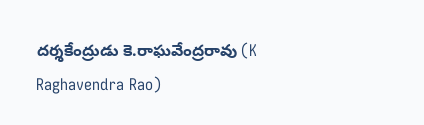దర్శకేంద్రుడు కె.రాఘవేంద్రరావు (K Raghavendra Rao)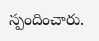స్పందించారు.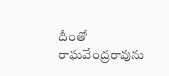దీంతో రాఘవేంద్రరావును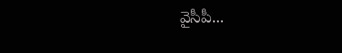వైసీపీ...